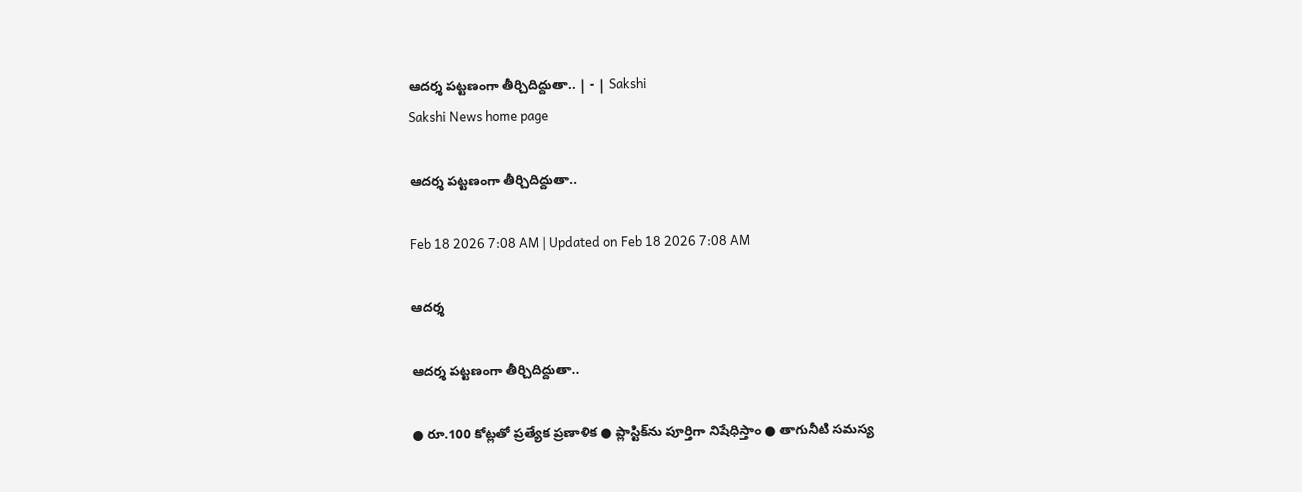ఆదర్శ పట్టణంగా తీర్చిదిద్దుతా.. | - | Sakshi
Sakshi News home page

ఆదర్శ పట్టణంగా తీర్చిదిద్దుతా..

Feb 18 2026 7:08 AM | Updated on Feb 18 2026 7:08 AM

ఆదర్శ

ఆదర్శ పట్టణంగా తీర్చిదిద్దుతా..

● రూ.100 కోట్లతో ప్రత్యేక ప్రణాళిక ● ప్లాస్టిక్‌ను పూర్తిగా నిషేధిస్తాం ● తాగునీటి సమస్య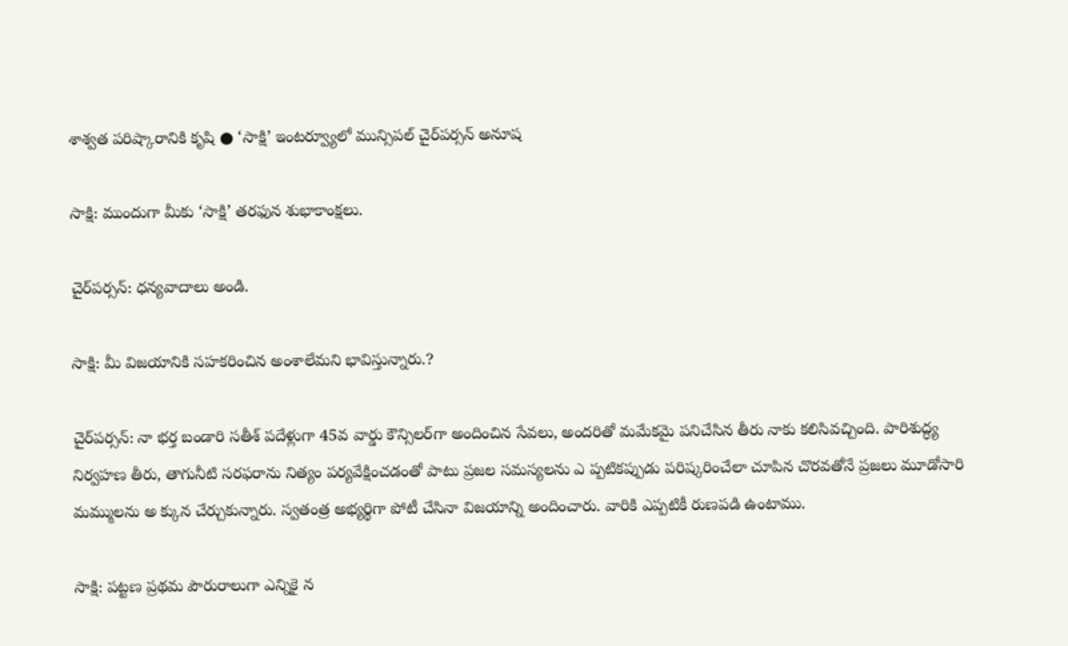శాశ్వత పరిష్కారానికి కృషి ● ‘సాక్షి’ ఇంటర్వ్యూలో మున్సిపల్‌ చైర్‌పర్సన్‌ అనూష

సాక్షి: ముందుగా మీకు ‘సాక్షి’ తరఫున శుభాకాంక్షలు.

చైర్‌పర్సన్‌: ధన్యవాదాలు అండి.

సాక్షి: మీ విజయానికి సహకరించిన అంశాలేమని భావిస్తున్నారు.?

చైర్‌పర్సన్‌: నా భర్త బండారి సతీశ్‌ పదేళ్లుగా 45వ వార్డు కౌన్సిలర్‌గా అందించిన సేవలు, అందరితో మమేకమై పనిచేసిన తీరు నాకు కలిసివచ్చింది. పారిశుద్ధ్య నిర్వహణ తీరు, తాగునీటి సరఫరాను నిత్యం పర్యవేక్షించడంతో పాటు ప్రజల సమస్యలను ఎ ప్పటికప్పుడు పరిష్కరించేలా చూపిన చొరవతోనే ప్రజలు మూడోసారి మమ్ములను అ క్కున చేర్చుకున్నారు. స్వతంత్ర అభ్యర్థిగా పోటీ చేసినా విజయాన్ని అందించారు. వారికి ఎప్పటికీ రుణపడి ఉంటాము.

సాక్షి: పట్టణ ప్రథమ పౌరురాలుగా ఎన్నికై న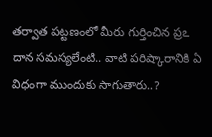తర్వాత పట్టణంలో మీరు గుర్తించిన ప్రఽ దాన సమస్యలేంటి.. వాటి పరిష్కారానికి ఏ విధంగా ముందుకు సాగుతారు..?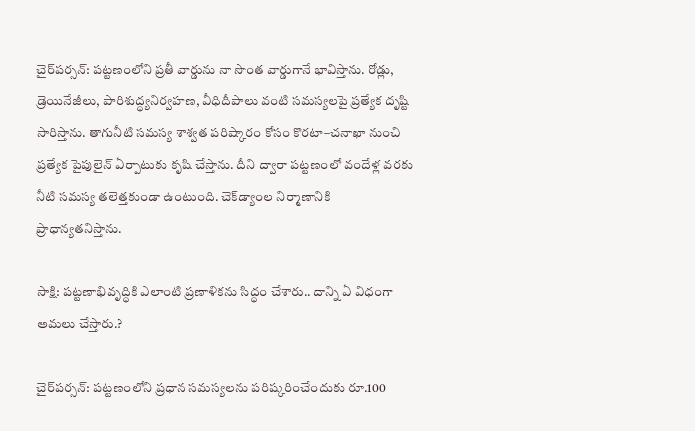చైర్‌పర్సన్‌: పట్టణంలోని ప్రతీ వార్డును నా సొంత వార్డుగానే భావిస్తాను. రోడ్లు, డ్రెయినేజీలు, పారిశుద్ధ్యనిర్వహణ, వీధిదీపాలు వంటి సమస్యలపై ప్రత్యేక దృష్టి సారిస్తాను. తాగునీటి సమస్య శాశ్వత పరిష్కారం కోసం కొరటా–చనాఖా నుంచి ప్రత్యేక పైపులైన్‌ ఏర్పాటుకు కృషి చేస్తాను. దీని ద్వారా పట్టణంలో వందేళ్ల వరకు నీటి సమస్య తలెత్తకుండా ఉంటుంది. చెక్‌డ్యాంల నిర్మాణానికి ప్రాధాన్యతనిస్తాను.

సాక్షి: పట్టణాభివృద్ధికి ఎలాంటి ప్రణాళికను సిద్ధం చేశారు.. దాన్ని ఏ విధంగా అమలు చేస్తారు.?

చైర్‌పర్సన్‌: పట్టణంలోని ప్రధాన సమస్యలను పరిష్కరించేందుకు రూ.100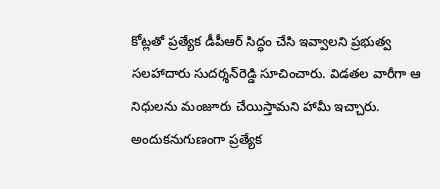కోట్లతో ప్రత్యేక డీపీఆర్‌ సిద్ధం చేసి ఇవ్వాలని ప్రభుత్వ సలహాదారు సుదర్శన్‌రెడ్డి సూచించారు. విడతల వారీగా ఆ నిధులను మంజూరు చేయిస్తామని హామీ ఇచ్చారు. అందుకనుగుణంగా ప్రత్యేక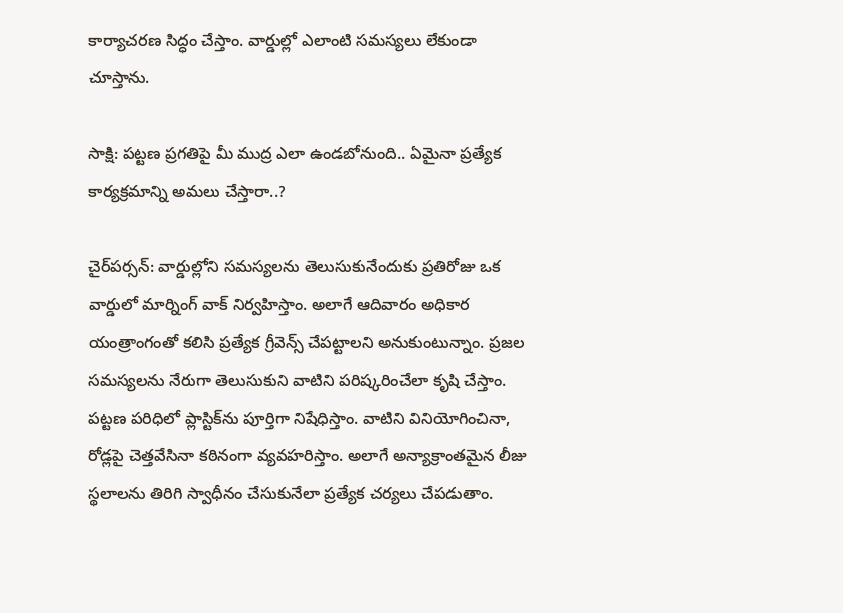కార్యాచరణ సిద్ధం చేస్తాం. వార్డుల్లో ఎలాంటి సమస్యలు లేకుండా చూస్తాను.

సాక్షి: పట్టణ ప్రగతిపై మీ ముద్ర ఎలా ఉండబోనుంది.. ఏమైనా ప్రత్యేక కార్యక్రమాన్ని అమలు చేస్తారా..?

చైర్‌పర్సన్‌: వార్డుల్లోని సమస్యలను తెలుసుకునేందుకు ప్రతిరోజు ఒక వార్డులో మార్నింగ్‌ వాక్‌ నిర్వహిస్తాం. అలాగే ఆదివారం అధికార యంత్రాంగంతో కలిసి ప్రత్యేక గ్రీవెన్స్‌ చేపట్టాలని అనుకుంటున్నాం. ప్రజల సమస్యలను నేరుగా తెలుసుకుని వాటిని పరిష్కరించేలా కృషి చేస్తాం. పట్టణ పరిధిలో ప్లాస్టిక్‌ను పూర్తిగా నిషేధిస్తాం. వాటిని వినియోగించినా, రోడ్లపై చెత్తవేసినా కఠినంగా వ్యవహరిస్తాం. అలాగే అన్యాక్రాంతమైన లీజు స్థలాలను తిరిగి స్వాధీనం చేసుకునేలా ప్రత్యేక చర్యలు చేపడుతాం.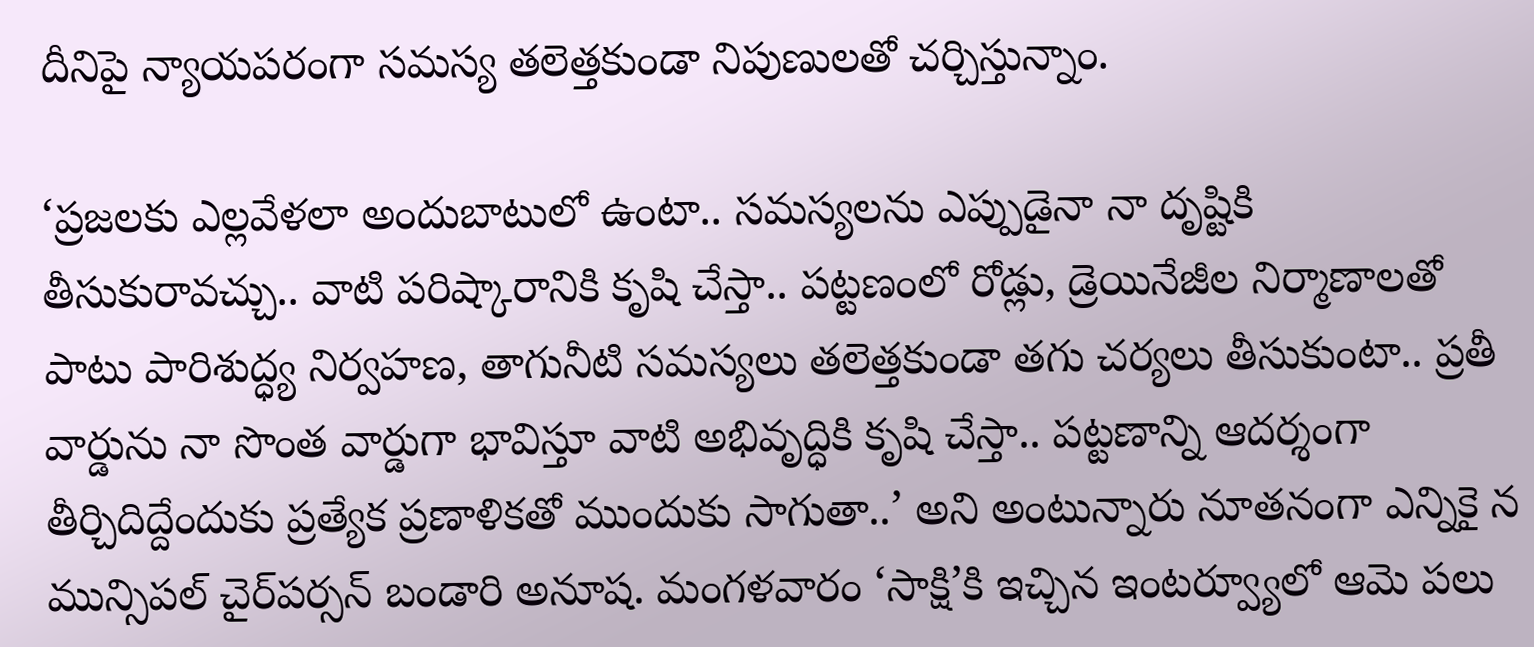దీనిపై న్యాయపరంగా సమస్య తలెత్తకుండా నిపుణులతో చర్చిస్తున్నాం.

‘ప్రజలకు ఎల్లవేళలా అందుబాటులో ఉంటా.. సమస్యలను ఎప్పుడైనా నా దృష్టికి తీసుకురావచ్చు.. వాటి పరిష్కారానికి కృషి చేస్తా.. పట్టణంలో రోడ్లు, డ్రెయినేజీల నిర్మాణాలతో పాటు పారిశుద్ధ్య నిర్వహణ, తాగునీటి సమస్యలు తలెత్తకుండా తగు చర్యలు తీసుకుంటా.. ప్రతీ వార్డును నా సొంత వార్డుగా భావిస్తూ వాటి అభివృద్ధికి కృషి చేస్తా.. పట్టణాన్ని ఆదర్శంగా తీర్చిదిద్దేందుకు ప్రత్యేక ప్రణాళికతో ముందుకు సాగుతా..’ అని అంటున్నారు నూతనంగా ఎన్నికై న మున్సిపల్‌ చైర్‌పర్సన్‌ బండారి అనూష. మంగళవారం ‘సాక్షి’కి ఇచ్చిన ఇంటర్వ్యూలో ఆమె పలు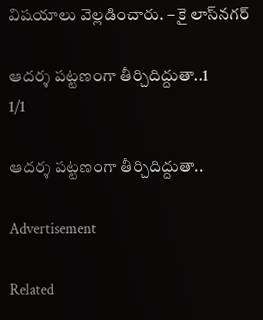విషయాలు వెల్లడించారు. – కై లాస్‌నగర్‌

ఆదర్శ పట్టణంగా తీర్చిదిద్దుతా..1
1/1

ఆదర్శ పట్టణంగా తీర్చిదిద్దుతా..

Advertisement

Related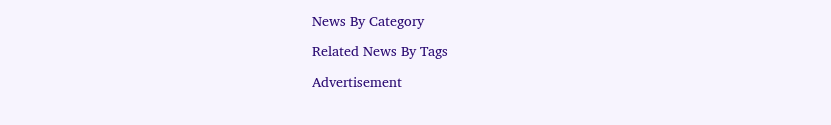News By Category

Related News By Tags

Advertisement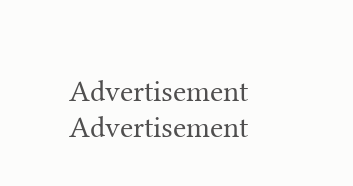Advertisement
Advertisement